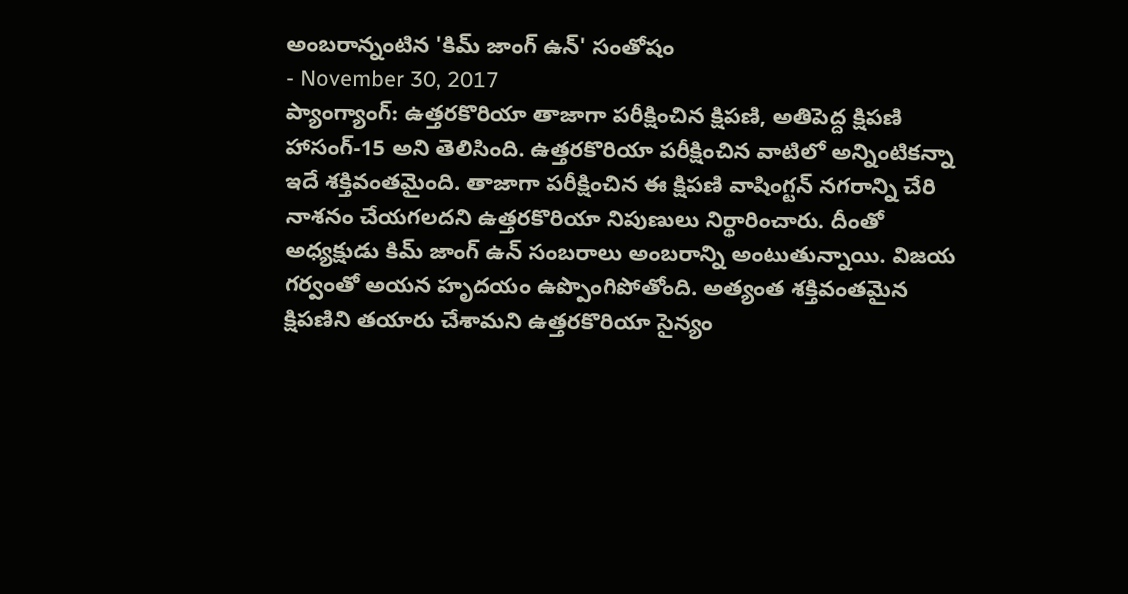అంబరాన్నంటిన 'కిమ్ జాంగ్ ఉన్' సంతోషం
- November 30, 2017
ప్యాంగ్యాంగ్: ఉత్తరకొరియా తాజాగా పరీక్షించిన క్షిపణి, అతిపెద్ద క్షిపణి హాసంగ్-15 అని తెలిసింది. ఉత్తరకొరియా పరీక్షించిన వాటిలో అన్నింటికన్నా ఇదే శక్తివంతమైంది. తాజాగా పరీక్షించిన ఈ క్షిపణి వాషింగ్టన్ నగరాన్ని చేరి నాశనం చేయగలదని ఉత్తరకొరియా నిపుణులు నిర్థారించారు. దీంతో అధ్యక్షుడు కిమ్ జాంగ్ ఉన్ సంబరాలు అంబరాన్ని అంటుతున్నాయి. విజయ గర్వంతో అయన హృదయం ఉప్పొంగిపోతోంది. అత్యంత శక్తివంతమైన క్షిపణిని తయారు చేశామని ఉత్తరకొరియా సైన్యం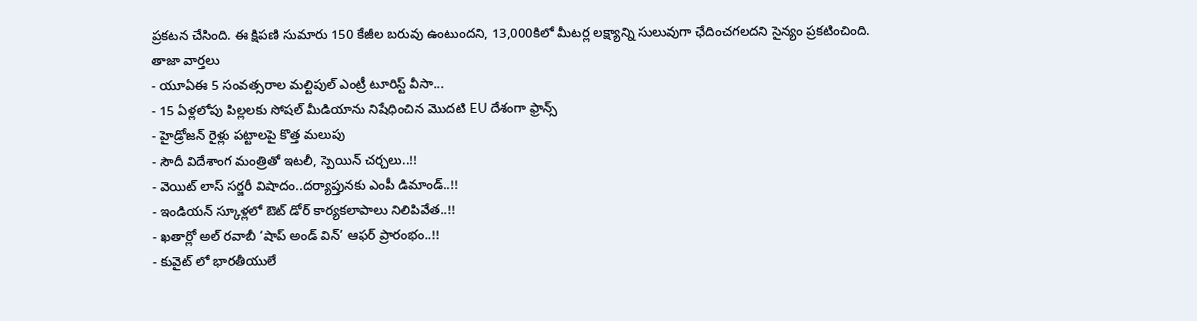ప్రకటన చేసింది. ఈ క్షిపణి సుమారు 150 కేజీల బరువు ఉంటుందని, 13,000కిలో మీటర్ల లక్ష్యాన్ని సులువుగా ఛేదించగలదని సైన్యం ప్రకటించింది.
తాజా వార్తలు
- యూఏఈ 5 సంవత్సరాల మల్టిపుల్ ఎంట్రీ టూరిస్ట్ వీసా...
- 15 ఏళ్లలోపు పిల్లలకు సోషల్ మీడియాను నిషేధించిన మొదటి EU దేశంగా ఫ్రాన్స్
- హైడ్రోజన్ రైళ్లు పట్టాలపై కొత్త మలుపు
- సౌదీ విదేశాంగ మంత్రితో ఇటలీ, స్పెయిన్ చర్చలు..!!
- వెయిట్ లాస్ సర్జరీ విషాదం..దర్యాప్తునకు ఎంపీ డిమాండ్..!!
- ఇండియన్ స్కూళ్లలో ఔట్ డోర్ కార్యకలాపాలు నిలిపివేత..!!
- ఖతార్లో అల్ రవాబీ ‘షాప్ అండ్ విన్’ ఆఫర్ ప్రారంభం..!!
- కువైట్ లో భారతీయులే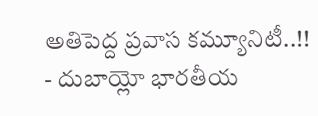అతిపెద్ద ప్రవాస కమ్యూనిటీ..!!
- దుబాయ్లో భారతీయ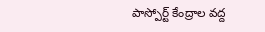పాస్పోర్ట్ కేంద్రాల వద్ద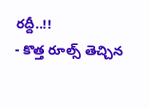రద్దీ..!!
- కొత్త రూల్స్ తెచ్చిన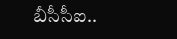బీసీసీఐ..